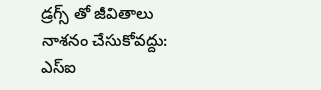డ్రగ్స్ తో జీవితాలు నాశనం చేసుకోవద్దు: ఎస్ఐ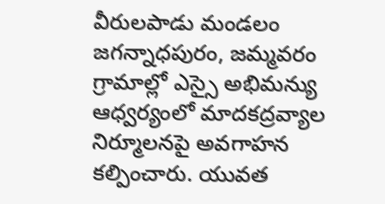వీరులపాడు మండలం జగన్నాధపురం, జమ్మవరం గ్రామాల్లో ఎస్సై అభిమన్యు ఆధ్వర్యంలో మాదకద్రవ్యాల నిర్మూలనపై అవగాహన కల్పించారు. యువత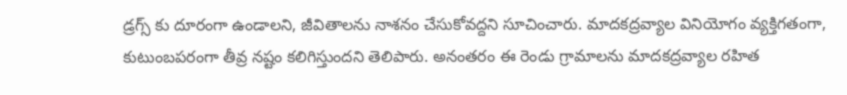డ్రగ్స్ కు దూరంగా ఉండాలని, జీవితాలను నాశనం చేసుకోవద్దని సూచించారు. మాదకద్రవ్యాల వినియోగం వ్యక్తిగతంగా, కుటుంబపరంగా తీవ్ర నష్టం కలిగిస్తుందని తెలిపారు. అనంతరం ఈ రెండు గ్రామాలను మాదకద్రవ్యాల రహిత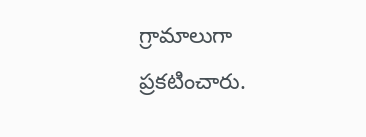గ్రామాలుగా ప్రకటించారు.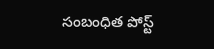సంబంధిత పోస్ట్